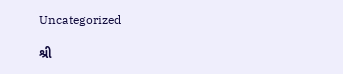Uncategorized

શ્રી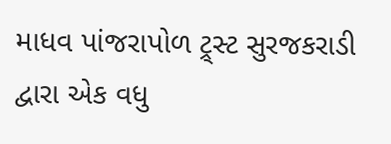માધવ પાંજરાપોળ ટ્ર્સ્ટ સુરજકરાડી દ્વારા એક વધુ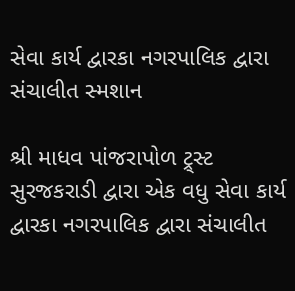સેવા કાર્ય દ્વારકા નગરપાલિક દ્વારા સંચાલીત સ્મશાન

શ્રી માધવ પાંજરાપોળ ટ્ર્સ્ટ સુરજકરાડી દ્વારા એક વધુ સેવા કાર્ય દ્વારકા નગરપાલિક દ્વારા સંચાલીત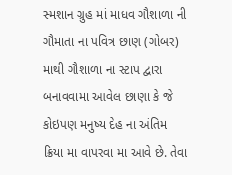સ્મશાન ગ્રુહ માં માધવ ગૌશાળા ની ગૌમાતા ના પવિત્ર છાણ (ગોબર) માથી ગૌશાળા ના સ્ટાપ દ્વારા બનાવવામા આવેલ છાણા કે જે કોઇપણ મનુષ્ય દેહ ના અંતિમ ક્રિયા મા વાપરવા મા આવે છે. તેવા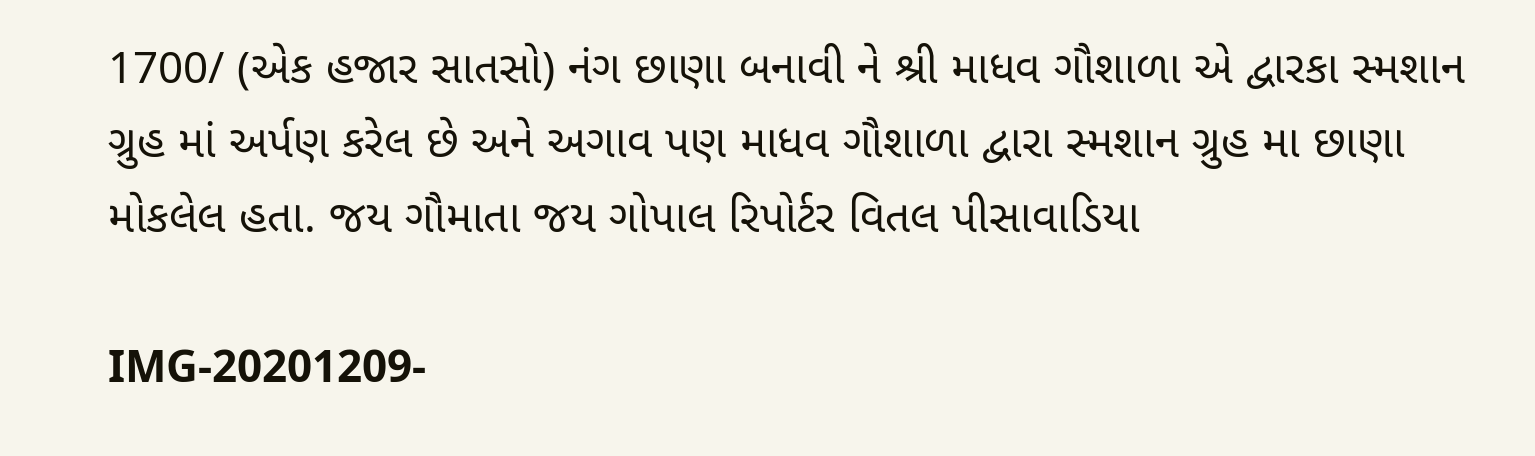1700/ (એક હજાર સાતસો) નંગ છાણા બનાવી ને શ્રી માધવ ગૌશાળા એ દ્વારકા સ્મશાન ગ્રુહ માં અર્પણ કરેલ છે અને અગાવ પણ માધવ ગૌશાળા દ્વારા સ્મશાન ગ્રુહ મા છાણા મોકલેલ હતા. જય ગૌમાતા જય ગોપાલ રિપોર્ટર વિતલ પીસાવાડિયા

IMG-20201209-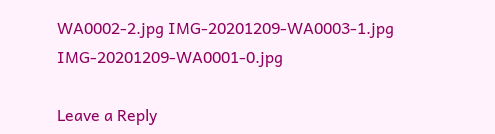WA0002-2.jpg IMG-20201209-WA0003-1.jpg IMG-20201209-WA0001-0.jpg

Leave a Reply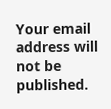Your email address will not be published.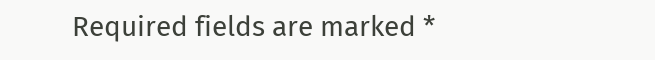Required fields are marked *